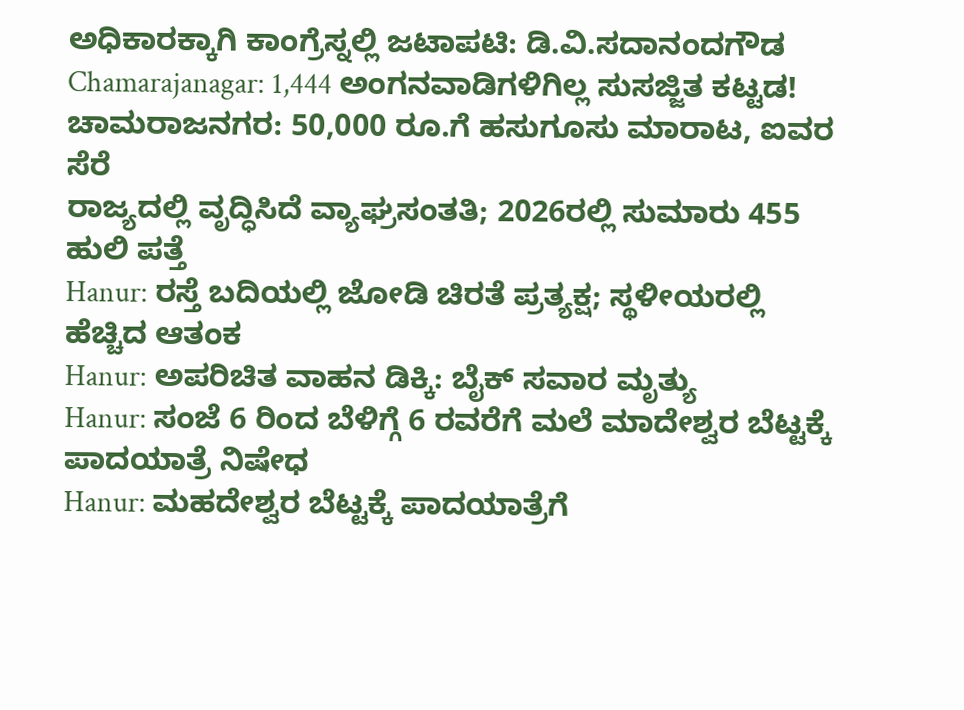ಅಧಿಕಾರಕ್ಕಾಗಿ ಕಾಂಗ್ರೆಸ್ನಲ್ಲಿ ಜಟಾಪಟಿ: ಡಿ.ವಿ.ಸದಾನಂದಗೌಡ
Chamarajanagar: 1,444 ಅಂಗನವಾಡಿಗಳಿಗಿಲ್ಲ ಸುಸಜ್ಜಿತ ಕಟ್ಟಡ!
ಚಾಮರಾಜನಗರ: 50,000 ರೂ.ಗೆ ಹಸುಗೂಸು ಮಾರಾಟ, ಐವರ ಸೆರೆ
ರಾಜ್ಯದಲ್ಲಿ ವೃದ್ಧಿಸಿದೆ ವ್ಯಾಘ್ರಸಂತತಿ; 2026ರಲ್ಲಿ ಸುಮಾರು 455 ಹುಲಿ ಪತ್ತೆ
Hanur: ರಸ್ತೆ ಬದಿಯಲ್ಲಿ ಜೋಡಿ ಚಿರತೆ ಪ್ರತ್ಯಕ್ಷ; ಸ್ಥಳೀಯರಲ್ಲಿ ಹೆಚ್ಚಿದ ಆತಂಕ
Hanur: ಅಪರಿಚಿತ ವಾಹನ ಡಿಕ್ಕಿ: ಬೈಕ್ ಸವಾರ ಮೃತ್ಯು
Hanur: ಸಂಜೆ 6 ರಿಂದ ಬೆಳಿಗ್ಗೆ 6 ರವರೆಗೆ ಮಲೆ ಮಾದೇಶ್ವರ ಬೆಟ್ಟಕ್ಕೆ ಪಾದಯಾತ್ರೆ ನಿಷೇಧ
Hanur: ಮಹದೇಶ್ವರ ಬೆಟ್ಟಕ್ಕೆ ಪಾದಯಾತ್ರೆಗೆ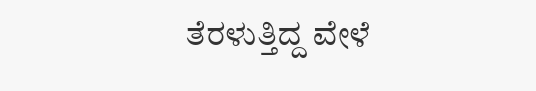ತೆರಳುತ್ತಿದ್ದ ವೇಳೆ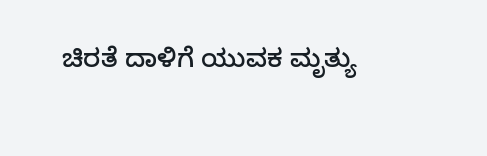ಚಿರತೆ ದಾಳಿಗೆ ಯುವಕ ಮೃತ್ಯು